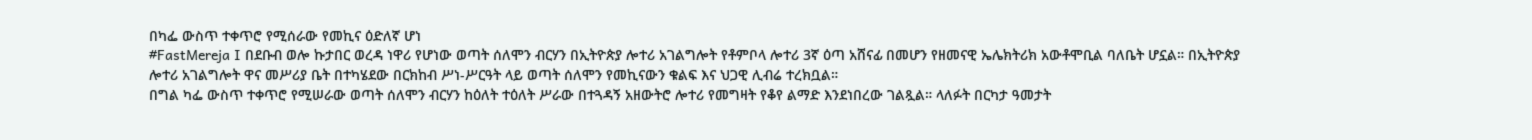በካፌ ውስጥ ተቀጥሮ የሚሰራው የመኪና ዕድለኛ ሆነ
#FastMereja I በደቡብ ወሎ ኩታበር ወረዳ ነዋሪ የሆነው ወጣት ሰለሞን ብርሃን በኢትዮጵያ ሎተሪ አገልግሎት የቶምቦላ ሎተሪ 3ኛ ዕጣ አሸናፊ በመሆን የዘመናዊ ኤሌክትሪክ አውቶሞቢል ባለቤት ሆኗል። በኢትዮጵያ ሎተሪ አገልግሎት ዋና መሥሪያ ቤት በተካሄደው በርክከብ ሥነ-ሥርዓት ላይ ወጣት ሰለሞን የመኪናውን ቁልፍ እና ህጋዊ ሊብሬ ተረክቧል።
በግል ካፌ ውስጥ ተቀጥሮ የሚሠራው ወጣት ሰለሞን ብርሃን ከዕለት ተዕለት ሥራው በተጓዳኝ አዘውትሮ ሎተሪ የመግዛት የቆየ ልማድ እንደነበረው ገልጿል። ላለፉት በርካታ ዓመታት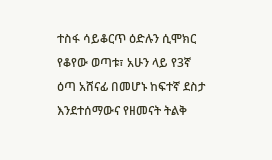ተስፋ ሳይቆርጥ ዕድሉን ሲሞክር የቆየው ወጣቱ፣ አሁን ላይ የ3ኛ ዕጣ አሸናፊ በመሆኑ ከፍተኛ ደስታ እንደተሰማውና የዘመናት ትልቅ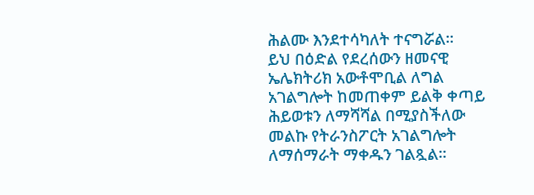ሕልሙ እንደተሳካለት ተናግሯል።
ይህ በዕድል የደረሰውን ዘመናዊ ኤሌክትሪክ አውቶሞቢል ለግል አገልግሎት ከመጠቀም ይልቅ ቀጣይ ሕይወቱን ለማሻሻል በሚያስችለው መልኩ የትራንስፖርት አገልግሎት ለማሰማራት ማቀዱን ገልጿል።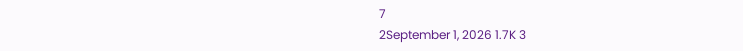7
2September 1, 2026 1.7K 3